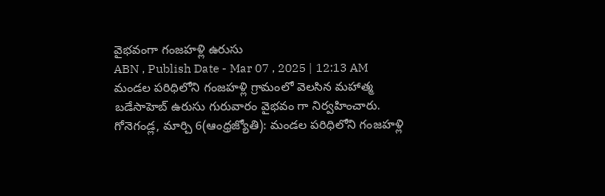వైభవంగా గంజహళ్లి ఉరుసు
ABN , Publish Date - Mar 07 , 2025 | 12:13 AM
మండల పరిధిలోని గంజహళ్లి గ్రామంలో వెలసిన మహాత్మ బడేసాహెబ్ ఉరుసు గురువారం వైభవం గా నిర్వహించారు.
గోనెగండ్ల, మార్చి 6(ఆంధ్రజ్యోతి): మండల పరిధిలోని గంజహళ్లి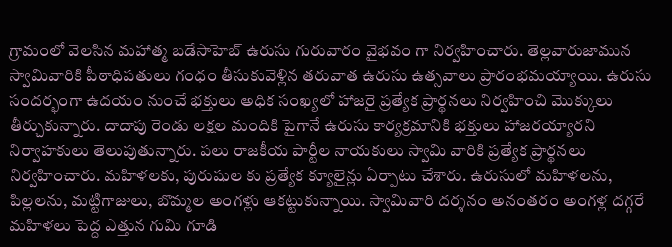గ్రామంలో వెలసిన మహాత్మ బడేసాహెబ్ ఉరుసు గురువారం వైభవం గా నిర్వహించారు. తెల్లవారుజామున స్వామివారికి పీఠాధిపతులు గంధం తీసుకువెళ్లిన తరువాత ఉరుసు ఉత్సవాలు ప్రారంభమయ్యాయి. ఉరుసు సందర్భంగా ఉదయం నుంచే భక్తులు అధిక సంఖ్యలో హాజరై ప్రత్యేక ప్రార్థనలు నిర్వహించి మొక్కులు తీర్చుకున్నారు. దాదాపు రెండు లక్షల మందికి పైగానే ఉరుసు కార్యక్రమానికి భక్తులు హాజరయ్యారని నిర్వాహకులు తెలుపుతున్నారు. పలు రాజకీయ పార్టీల నాయకులు స్వామి వారికి ప్రత్యేక ప్రార్థనలు నిర్వహించారు. మహిళలకు, పురుషుల కు ప్రత్యేక క్యూలైన్లు ఏర్పాటు చేశారు. ఉరుసులో మహిళలను, పిల్లలను, మట్టిగాజులు, బొమ్మల అంగళ్లు ఆకట్టుకున్నాయి. స్వామివారి దర్శనం అనంతరం అంగళ్ల దగ్గరే మహిళలు పెద్ద ఎత్తున గుమి గూడి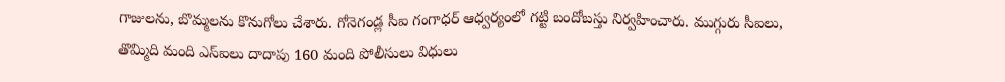గాజులను, బొమ్మలను కొనుగోలు చేశారు. గోనెగండ్ల సీఐ గంగాధర్ ఆధ్వర్యంలో గట్టి బందోబస్తు నిర్వహించారు. ముగ్గురు సీఐలు, తొమ్మిది మంది ఎస్ఐలు దాదాపు 160 మంది పోలీసులు విధులు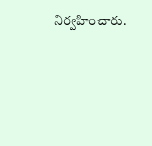నిర్వహించారు.